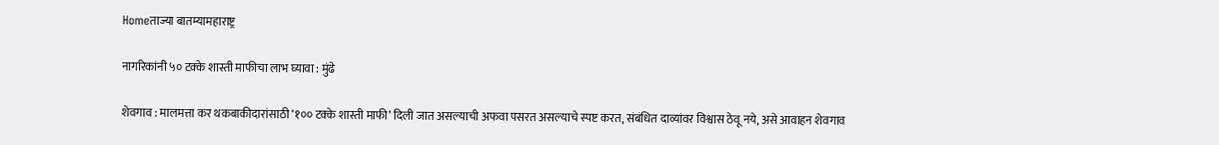Homeताज्या बातम्यामहाराष्ट्र

नागरिकांनी ५० टक्के शास्ती माफीचा लाभ घ्यावा : मुंढे

शेवगाव : मालमत्ता कर थकबाकीदारांसाठी ‘१०० टक्के शास्ती माफी’ दिली जात असल्याची अफवा पसरत असल्याचे स्पष्ट करत, संबंधित दाव्यांवर विश्वास ठेवू नये, असे आवाहन शेवगाव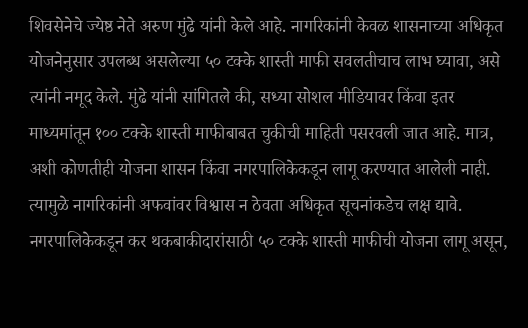शिवसेनेचे ज्येष्ठ नेते अरुण मुंढे यांनी केले आहे. नागरिकांनी केवळ शासनाच्या अधिकृत योजनेनुसार उपलब्ध असलेल्या ५० टक्के शास्ती माफी सवलतीचाच लाभ घ्यावा, असे त्यांनी नमूद केले. मुंढे यांनी सांगितले की, सध्या सोशल मीडियावर किंवा इतर माध्यमांतून १०० टक्के शास्ती माफीबाबत चुकीची माहिती पसरवली जात आहे. मात्र, अशी कोणतीही योजना शासन किंवा नगरपालिकेकडून लागू करण्यात आलेली नाही. त्यामुळे नागरिकांनी अफवांवर विश्वास न ठेवता अधिकृत सूचनांकडेच लक्ष द्यावे. नगरपालिकेकडून कर थकबाकीदारांसाठी ५० टक्के शास्ती माफीची योजना लागू असून,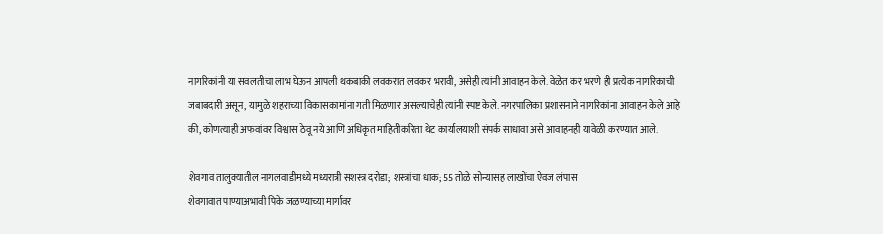नागरिकांनी या सवलतीचा लाभ घेऊन आपली थकबाकी लवकरात लवकर भरावी, असेही त्यांनी आवाहन केले. वेळेत कर भरणे ही प्रत्येक नागरिकाची जबाबदारी असून, यामुळे शहराच्या विकासकामांना गती मिळणार असल्याचेही त्यांनी स्पष्ट केले. नगरपालिका प्रशासनाने नागरिकांना आवाहन केले आहे की, कोणत्याही अफवांवर विश्वास ठेवू नये आणि अधिकृत माहितीकरिता थेट कार्यालयाशी संपर्क साधावा असे आवाहनही यावेळी करण्यात आले.

शेवगाव तालुक्यातील नागलवाडीमध्ये मध्यरात्री सशस्त्र दरोडा; शस्त्रांचा धाक; 55 तोळे सोन्यासह लाखोंचा ऐवज लंपास
शेवगावात पाण्याअभावी पिके जळण्याच्या मार्गावर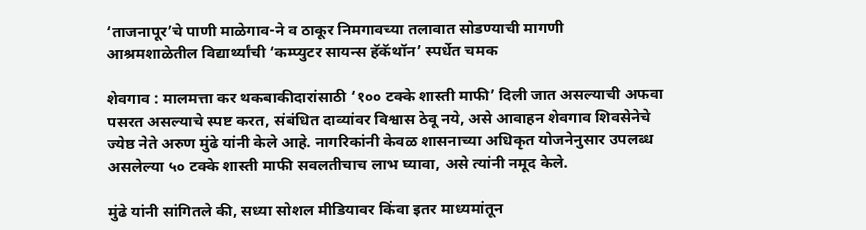‘ताजनापूर’चे पाणी माळेगाव-ने व ठाकूर निमगावच्या तलावात सोडण्याची मागणी
आश्रमशाळेतील विद्यार्थ्यांची ‘कम्प्युटर सायन्स हॅकॅथॉन’ स्पर्धेत चमक

शेवगाव : मालमत्ता कर थकबाकीदारांसाठी ‘१०० टक्के शास्ती माफी’ दिली जात असल्याची अफवा पसरत असल्याचे स्पष्ट करत, संबंधित दाव्यांवर विश्वास ठेवू नये, असे आवाहन शेवगाव शिवसेनेचे ज्येष्ठ नेते अरुण मुंढे यांनी केले आहे. नागरिकांनी केवळ शासनाच्या अधिकृत योजनेनुसार उपलब्ध असलेल्या ५० टक्के शास्ती माफी सवलतीचाच लाभ घ्यावा, असे त्यांनी नमूद केले.

मुंढे यांनी सांगितले की, सध्या सोशल मीडियावर किंवा इतर माध्यमांतून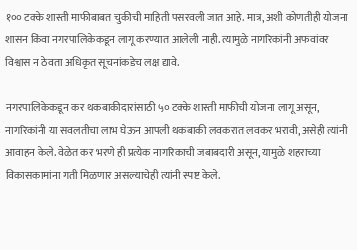१०० टक्के शास्ती माफीबाबत चुकीची माहिती पसरवली जात आहे. मात्र, अशी कोणतीही योजना शासन किंवा नगरपालिकेकडून लागू करण्यात आलेली नाही. त्यामुळे नागरिकांनी अफवांवर विश्वास न ठेवता अधिकृत सूचनांकडेच लक्ष द्यावे.

नगरपालिकेकडून कर थकबाकीदारांसाठी ५० टक्के शास्ती माफीची योजना लागू असून, नागरिकांनी या सवलतीचा लाभ घेऊन आपली थकबाकी लवकरात लवकर भरावी, असेही त्यांनी आवाहन केले. वेळेत कर भरणे ही प्रत्येक नागरिकाची जबाबदारी असून, यामुळे शहराच्या विकासकामांना गती मिळणार असल्याचेही त्यांनी स्पष्ट केले.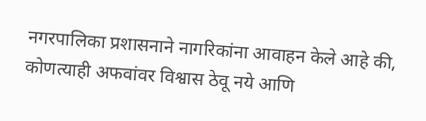नगरपालिका प्रशासनाने नागरिकांना आवाहन केले आहे की, कोणत्याही अफवांवर विश्वास ठेवू नये आणि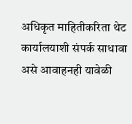अधिकृत माहितीकरिता थेट कार्यालयाशी संपर्क साधावा असे आवाहनही यावेळी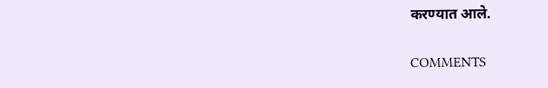करण्यात आले.

COMMENTS